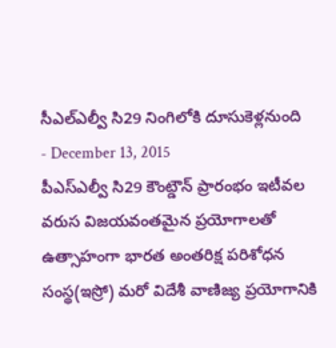సీఎల్ఎల్వీ సి29 నింగిలోకి దూసుకెళ్లనుంది
- December 13, 2015
పీఎస్ఎల్వీ సి29 కౌంట్డౌన్ ప్రారంభం ఇటీవల వరుస విజయవంతమైన ప్రయోగాలతో ఉత్సాహంగా భారత అంతరిక్ష పరిశోధన సంస్థ(ఇస్రో) మరో విదేశీ వాణిజ్య ప్రయోగానికి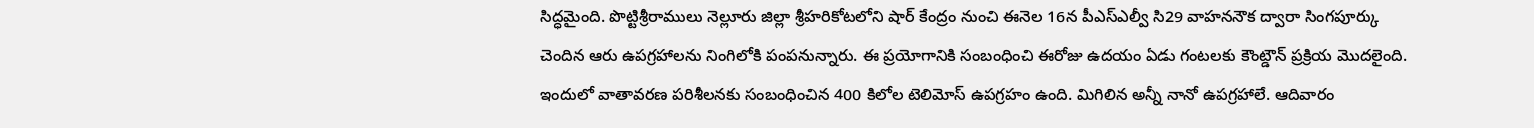సిద్ధమైంది. పొట్టిశ్రీరాములు నెల్లూరు జిల్లా శ్రీహరికోటలోని షార్ కేంద్రం నుంచి ఈనెల 16న పీఎస్ఎల్వీ సి29 వాహననౌక ద్వారా సింగపూర్కు చెందిన ఆరు ఉపగ్రహాలను నింగిలోకి పంపనున్నారు. ఈ ప్రయోగానికి సంబంధించి ఈరోజు ఉదయం ఏడు గంటలకు కౌంట్డౌన్ ప్రక్రియ మొదలైంది. ఇందులో వాతావరణ పరిశీలనకు సంబంధించిన 400 కిలోల టెలిమోస్ ఉపగ్రహం ఉంది. మిగిలిన అన్నీ నానో ఉపగ్రహాలే. ఆదివారం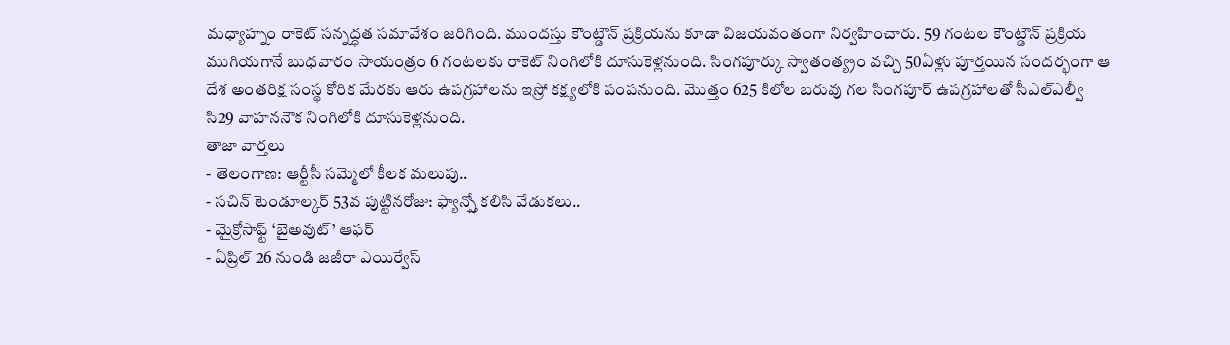మధ్యాహ్నం రాకెట్ సన్నద్ధత సమావేశం జరిగింది. ముందస్తు కౌంట్డౌన్ ప్రక్రియను కూడా విజయవంతంగా నిర్వహించారు. 59 గంటల కౌంట్డౌన్ ప్రక్రియ ముగియగానే బుధవారం సాయంత్రం 6 గంటలకు రాకెట్ నింగిలోకి దూసుకెళ్లనుంది. సింగపూర్కు స్వాతంత్య్రం వచ్చి 50ఏళ్లు పూర్తయిన సందర్భంగా ఆ దేశ అంతరిక్ష సంస్థ కోరిక మేరకు ఆరు ఉపగ్రహాలను ఇస్రో కక్ష్యలోకి పంపనుంది. మొత్తం 625 కిలోల బరువు గల సింగపూర్ ఉపగ్రహాలతో సీఎల్ఎల్వీ సి29 వాహననౌక నింగిలోకి దూసుకెళ్లనుంది.
తాజా వార్తలు
- తెలంగాణ: ఆర్టీసీ సమ్మెలో కీలక మలుపు..
- సచిన్ టెండూల్కర్ 53వ పుట్టినరోజు: ఫ్యాన్స్తో కలిసి వేడుకలు..
- మైక్రోసాఫ్ట్ ‘బైఅవుట్’ ఆఫర్
- ఏప్రిల్ 26 నుండి జజీరా ఎయిర్వేస్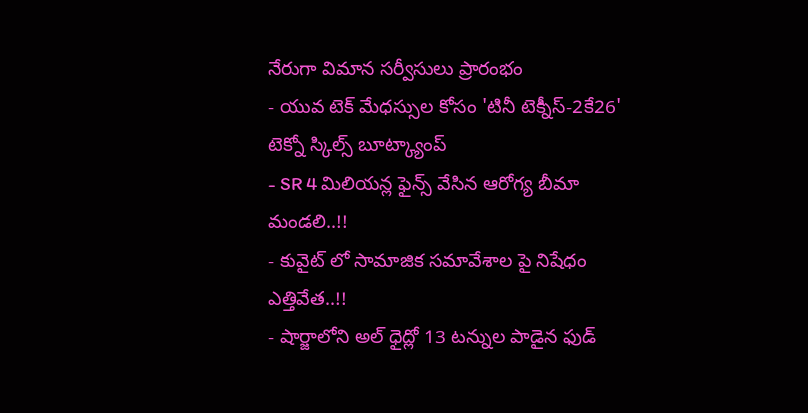నేరుగా విమాన సర్వీసులు ప్రారంభం
- యువ టెక్ మేధస్సుల కోసం 'టినీ టెక్నీస్-2కే26' టెక్నో స్కిల్స్ బూట్క్యాంప్
- SR 4 మిలియన్ల ఫైన్స్ వేసిన ఆరోగ్య బీమా మండలి..!!
- కువైట్ లో సామాజిక సమావేశాల పై నిషేధం ఎత్తివేత..!!
- షార్జాలోని అల్ ధైద్లో 13 టన్నుల పాడైన ఫుడ్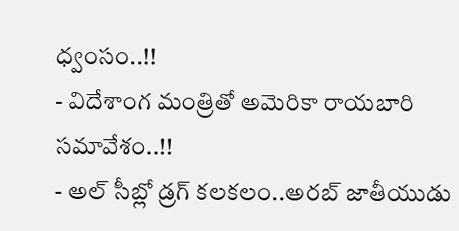ధ్వంసం..!!
- విదేశాంగ మంత్రితో అమెరికా రాయబారి సమావేశం..!!
- అల్ సీబ్లో డ్రగ్ కలకలం..అరబ్ జాతీయుడు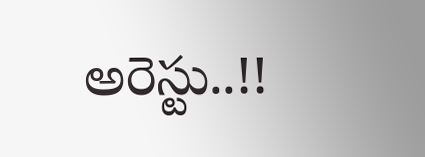అరెస్టు..!!